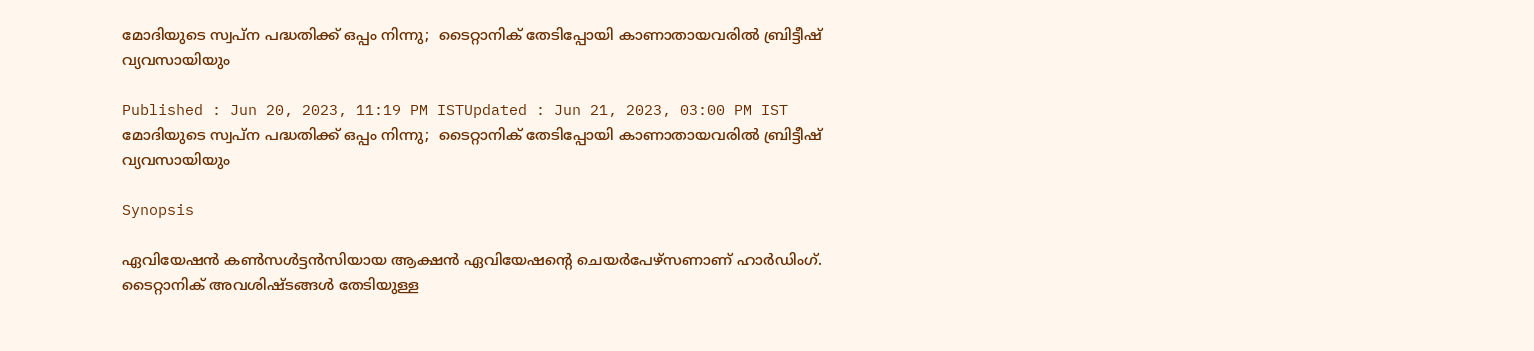മോദിയുടെ സ്വപ്ന പദ്ധതിക്ക് ഒപ്പം നിന്നു;  ടൈറ്റാനിക് തേടിപ്പോയി കാണാതായവരിൽ ബ്രിട്ടീഷ് വ്യവസായിയും

Published : Jun 20, 2023, 11:19 PM ISTUpdated : Jun 21, 2023, 03:00 PM IST
മോദിയുടെ സ്വപ്ന പദ്ധതിക്ക് ഒപ്പം നിന്നു;  ടൈറ്റാനിക് തേടിപ്പോയി കാണാതായവരിൽ ബ്രിട്ടീഷ് വ്യവസായിയും

Synopsis

ഏവിയേഷൻ കൺസൾട്ടൻസിയായ ആക്ഷൻ ഏവിയേഷന്റെ ചെയർപേഴ്‌സണാണ് ഹാർഡിംഗ്. ടൈറ്റാനിക് അവശിഷ്ടങ്ങൾ തേടിയുള്ള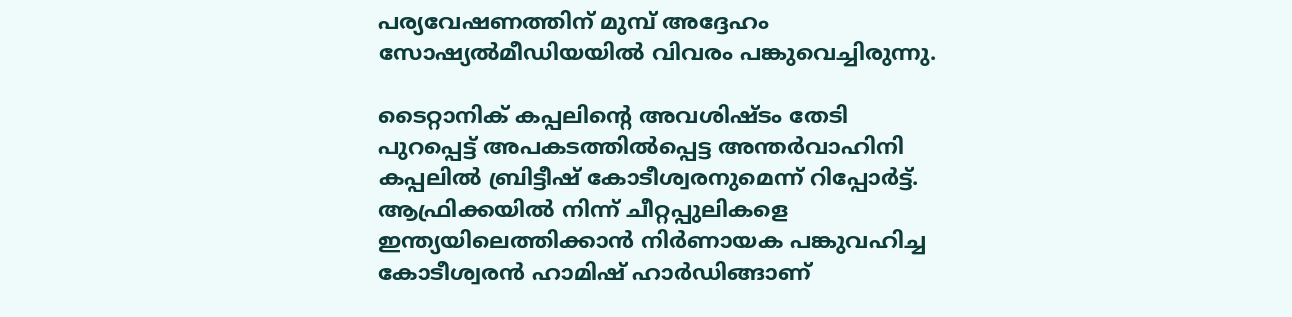പര്യവേഷണത്തിന് മുമ്പ് അദ്ദേഹം സോഷ്യൽമീഡിയയിൽ വിവരം പങ്കുവെച്ചിരുന്നു.

ടൈറ്റാനിക് കപ്പലിന്റെ അവശിഷ്ടം തേടി പുറപ്പെട്ട് അപകടത്തിൽപ്പെട്ട അന്തർവാഹിനി കപ്പലിൽ ബ്രിട്ടീഷ് കോടീശ്വരനുമെന്ന് റിപ്പോർട്ട്. ആഫ്രിക്കയിൽ നിന്ന് ചീറ്റപ്പുലികളെ ഇന്ത്യയിലെത്തിക്കാൻ നിർണായക പങ്കുവഹിച്ച കോടീശ്വരൻ ഹാമിഷ് ഹാർഡിങ്ങാണ്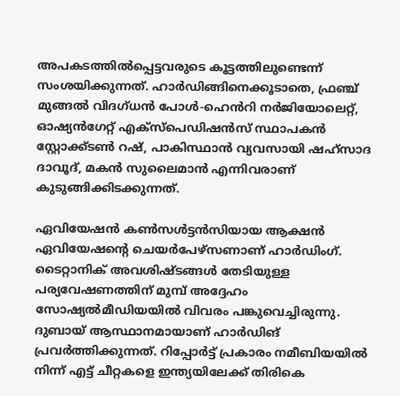അപകടത്തിൽപ്പെട്ടവരുടെ കൂട്ടത്തിലുണ്ടെന്ന് സംശയിക്കുന്നത്. ഹാർഡിങ്ങിനെക്കൂടാതെ, ഫ്രഞ്ച് മുങ്ങൽ വിദഗ്ധൻ പോൾ-ഹെൻറി നർജിയോലെറ്റ്, ഓഷ്യൻഗേറ്റ് എക്‌സ്‌പെഡിഷൻസ് സ്ഥാപകൻ സ്റ്റോക്ക്‌ടൺ റഷ്, പാകിസ്ഥാൻ വ്യവസായി ഷഹ്‌സാദ ദാവൂദ്, മകൻ സുലൈമാൻ എന്നിവരാണ് കുടുങ്ങിക്കിടക്കുന്നത്.

ഏവിയേഷൻ കൺസൾട്ടൻസിയായ ആക്ഷൻ ഏവിയേഷന്റെ ചെയർപേഴ്‌സണാണ് ഹാർഡിംഗ്. ടൈറ്റാനിക് അവശിഷ്ടങ്ങൾ തേടിയുള്ള പര്യവേഷണത്തിന് മുമ്പ് അദ്ദേഹം സോഷ്യൽമീഡിയയിൽ വിവരം പങ്കുവെച്ചിരുന്നു. ദുബായ് ആസ്ഥാനമായാണ് ഹാർഡിങ് പ്രവർത്തിക്കുന്നത്. റിപ്പോർട്ട് പ്രകാരം നമീബിയയിൽ നിന്ന് എട്ട് ചീറ്റകളെ ഇന്ത്യയിലേക്ക് തിരികെ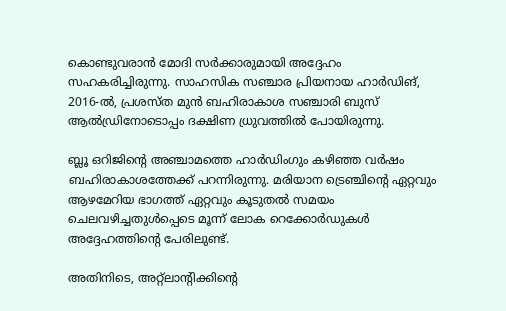കൊണ്ടുവരാൻ മോദി സർക്കാരുമായി അദ്ദേഹം സഹകരിച്ചിരുന്നു. സാഹസിക സഞ്ചാര പ്രിയനായ ഹാർഡിങ്,  2016-ൽ, പ്രശസ്ത മുൻ ബഹിരാകാശ സഞ്ചാരി ബുസ് ആൽഡ്രിനോടൊപ്പം ദക്ഷിണ ധ്രുവത്തിൽ പോയിരുന്നു.

ബ്ലൂ ഒറിജിന്റെ അഞ്ചാമത്തെ ഹാർഡിംഗും കഴിഞ്ഞ വർഷം ബഹിരാകാശത്തേക്ക് പറന്നിരുന്നു. മരിയാന ട്രെഞ്ചിന്റെ ഏറ്റവും ആഴമേറിയ ഭാഗത്ത് ഏറ്റവും കൂടുതൽ സമയം ചെലവഴിച്ചതുൾപ്പെടെ മൂന്ന് ലോക റെക്കോർഡുകൾ അദ്ദേഹത്തിന്റെ പേരിലുണ്ട്.

അതിനിടെ, അറ്റ്‍ലാന്റിക്കിന്റെ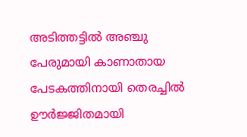അടിത്തട്ടിൽ അഞ്ചു പേരുമായി കാണാതായ പേടകത്തിനായി തെരച്ചിൽ ഊർജ്ജിതമായി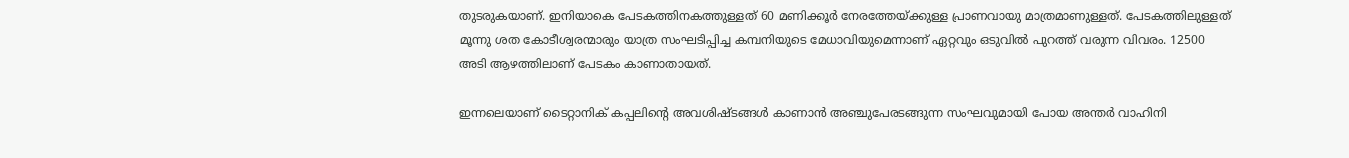തുടരുകയാണ്. ഇനിയാകെ പേടകത്തിനകത്തുള്ളത് 60 മണിക്കൂർ നേരത്തേയ്ക്കുള്ള പ്രാണവായു മാത്രമാണുള്ളത്. പേടകത്തിലുള്ളത് മൂന്നു ശത കോടീശ്വരന്മാരും യാത്ര സംഘടിപ്പിച്ച കമ്പനിയുടെ മേധാവിയുമെന്നാണ് ഏറ്റവും ഒടുവിൽ പുറത്ത് വരുന്ന വിവരം. 12500 അടി ആഴത്തിലാണ് പേടകം കാണാതായത്.

ഇന്നലെയാണ് ടൈറ്റാനിക് കപ്പലിന്‍റെ അവശിഷ്ടങ്ങൾ കാണാൻ അഞ്ചുപേരടങ്ങുന്ന സംഘവുമായി പോയ അന്തർ വാഹിനി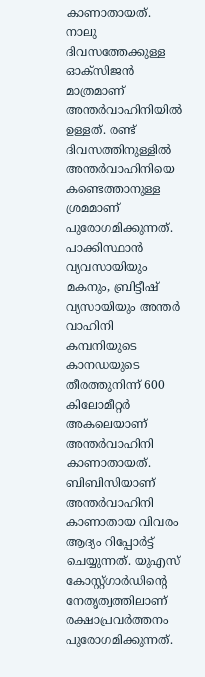കാണാതായത്. നാലു ദിവസത്തേക്കുള്ള ഓക്സിജൻ മാത്രമാണ് അന്തർവാഹിനിയിൽ ഉള്ളത്. രണ്ട് ദിവസത്തിനുള്ളിൽ അന്തർവാഹിനിയെ കണ്ടെത്താനുള്ള ശ്രമമാണ് പുരോഗമിക്കുന്നത്. പാക്കിസ്ഥാൻ വ്യവസായിയും മകനും, ബ്രിട്ടീഷ് വ്യസായിയും അന്തർ വാഹിനി കമ്പനിയുടെ കാനഡയുടെ തീരത്തുനിന്ന് 600 കിലോമീറ്റർ അകലെയാണ് അന്തർവാഹിനി കാണാതായത്. ബിബിസിയാണ് അന്തർവാഹിനി കാണാതായ വിവരം ആദ്യം റിപ്പോർട്ട് ചെയ്യുന്നത്. യുഎസ് കോസ്റ്റ്‍ഗാർഡിന്റെ നേതൃത്വത്തിലാണ് രക്ഷാപ്രവർത്തനം പുരോഗമിക്കുന്നത്.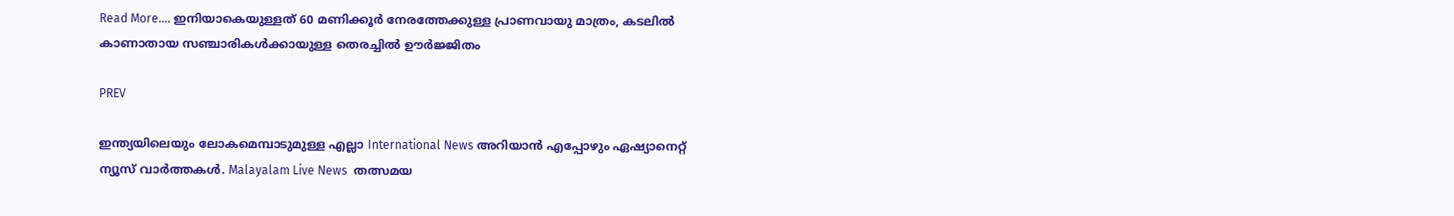Read More.... ഇനിയാകെയുള്ളത് 60 മണിക്കൂർ നേരത്തേക്കുള്ള പ്രാണവായു മാത്രം, കടലിൽ കാണാതായ സഞ്ചാരികൾക്കായുള്ള തെരച്ചിൽ ഊർജ്ജിതം

PREV

ഇന്ത്യയിലെയും ലോകമെമ്പാടുമുള്ള എല്ലാ International News അറിയാൻ എപ്പോഴും ഏഷ്യാനെറ്റ് ന്യൂസ് വാർത്തകൾ. Malayalam Live News  തത്സമയ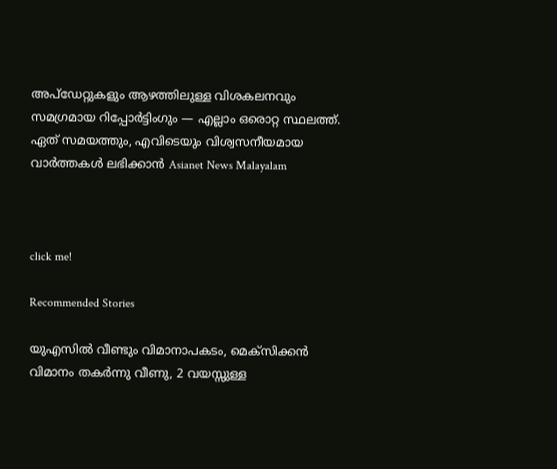അപ്‌ഡേറ്റുകളും ആഴത്തിലുള്ള വിശകലനവും സമഗ്രമായ റിപ്പോർട്ടിംഗും — എല്ലാം ഒരൊറ്റ സ്ഥലത്ത്. ഏത് സമയത്തും, എവിടെയും വിശ്വസനീയമായ വാർത്തകൾ ലഭിക്കാൻ Asianet News Malayalam



click me!

Recommended Stories

യുഎസിൽ വീണ്ടും വിമാനാപകടം, മെക്സിക്കൻ വിമാനം തകർന്നു വീണു, 2 വയസ്സുള്ള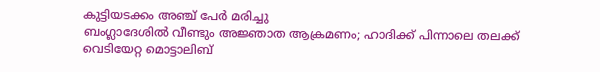കുട്ടിയടക്കം അഞ്ച് പേർ മരിച്ചു
ബംഗ്ലാദേശിൽ വീണ്ടും അജ്ഞാത ആക്രമണം; ഹാദിക്ക് പിന്നാലെ തലക്ക് വെടിയേറ്റ മൊട്ടാലിബ്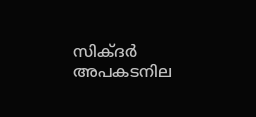സിക്‌ദർ അപകടനില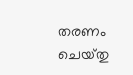തരണം ചെയ്‌തു